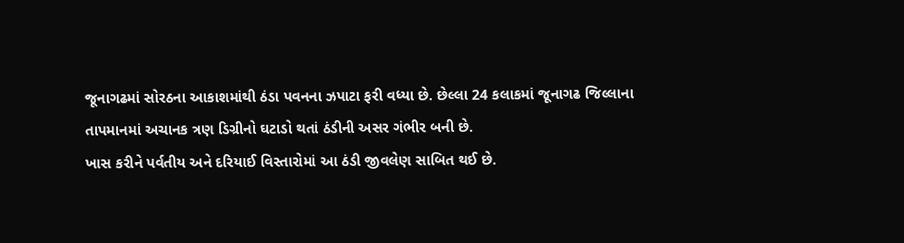જૂનાગઢમાં સોરઠના આકાશમાંથી ઠંડા પવનના ઝપાટા ફરી વધ્યા છે. છેલ્લા 24 કલાકમાં જૂનાગઢ જિલ્લાના તાપમાનમાં અચાનક ત્રણ ડિગ્રીનો ઘટાડો થતાં ઠંડીની અસર ગંભીર બની છે.
ખાસ કરીને પર્વતીય અને દરિયાઈ વિસ્તારોમાં આ ઠંડી જીવલેણ સાબિત થઈ છે.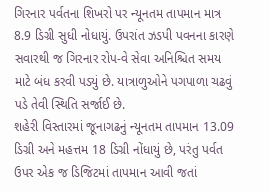ગિરનાર પર્વતના શિખરો પર ન્યૂનતમ તાપમાન માત્ર 8.9 ડિગ્રી સુધી નોધાયું. ઉપરાંત ઝડપી પવનના કારણે સવારથી જ ગિરનાર રોપ-વે સેવા અનિશ્ચિત સમય માટે બંધ કરવી પડયું છે. યાત્રાળુઓને પગપાળા ચઢવું પડે તેવી સ્થિતિ સર્જાઈ છે.
શહેરી વિસ્તારમાં જૂનાગઢનું ન્યૂનતમ તાપમાન 13.09 ડિગ્રી અને મહત્તમ 18 ડિગ્રી નોંધાયું છે, પરંતુ પર્વત ઉપર એક જ ડિજિટમાં તાપમાન આવી જતાં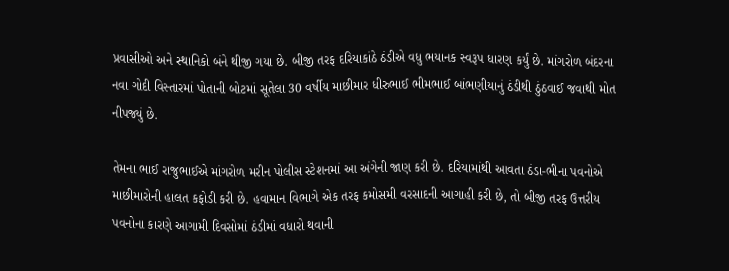પ્રવાસીઓ અને સ્થાનિકો બંને થીજી ગયા છે. બીજી તરફ દરિયાકાંઠે ઠંડીએ વધુ ભયાનક સ્વરૂપ ધારણ કર્યું છે. માંગરોળ બંદરના નવા ગોદી વિસ્તારમાં પોતાની બોટમાં સૂતેલા 30 વર્ષીય માછીમાર ધીરુભાઈ ભીમભાઈ બાંભણીયાનું ઠંડીથી ઠુંઠવાઈ જવાથી મોત નીપજ્યું છે.

તેમના ભાઈ રાજુભાઈએ માંગરોળ મરીન પોલીસ સ્ટેશનમાં આ અંગેની જાણ કરી છે. દરિયામાંથી આવતા ઠંડા-ભીના પવનોએ માછીમારોની હાલત કફોડી કરી છે. હવામાન વિભાગે એક તરફ કમોસમી વરસાદની આગાહી કરી છે, તો બીજી તરફ ઉત્તરીય પવનોના કારણે આગામી દિવસોમાં ઠંડીમાં વધારો થવાની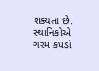શક્યતા છે. સ્થાનિકોએ ગરમ કપડાં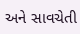અને સાવચેતી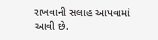રાખવાની સલાહ આપવામાં આવી છે.